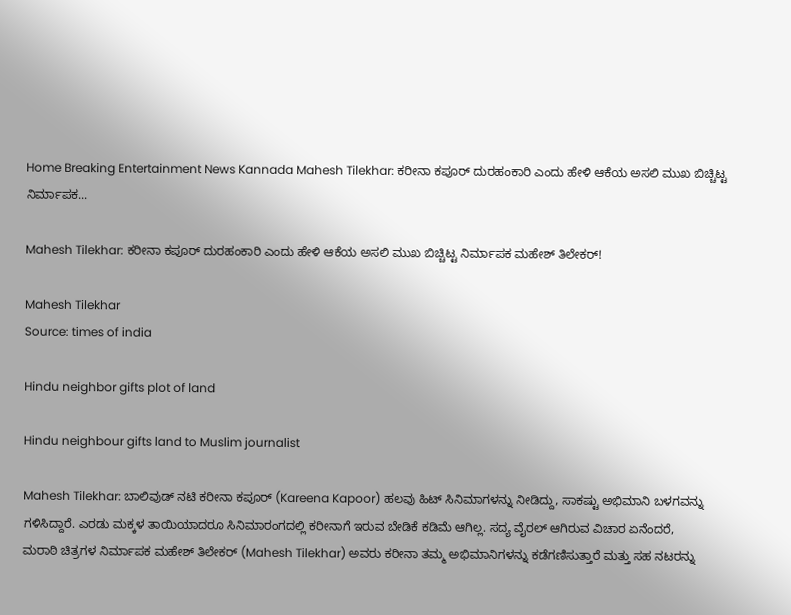Home Breaking Entertainment News Kannada Mahesh Tilekhar: ಕರೀನಾ ಕಪೂರ್ ದುರಹಂಕಾರಿ ಎಂದು ಹೇಳಿ ಆಕೆಯ ಅಸಲಿ ಮುಖ ಬಿಚ್ಚಿಟ್ಟ ನಿರ್ಮಾಪಕ...

Mahesh Tilekhar: ಕರೀನಾ ಕಪೂರ್ ದುರಹಂಕಾರಿ ಎಂದು ಹೇಳಿ ಆಕೆಯ ಅಸಲಿ ಮುಖ ಬಿಚ್ಚಿಟ್ಟ ನಿರ್ಮಾಪಕ ಮಹೇಶ್ ತಿಲೇಕರ್!

Mahesh Tilekhar
Source: times of india

Hindu neighbor gifts plot of land

Hindu neighbour gifts land to Muslim journalist

Mahesh Tilekhar: ಬಾಲಿವುಡ್ ನಟಿ ಕರೀನಾ ಕಪೂರ್ (Kareena Kapoor) ಹಲವು ಹಿಟ್ ಸಿನಿಮಾಗಳನ್ನು ನೀಡಿದ್ದು, ಸಾಕಷ್ಟು ಅಭಿಮಾನಿ ಬಳಗವನ್ನು ಗಳಿಸಿದ್ದಾರೆ. ಎರಡು ಮಕ್ಕಳ ತಾಯಿಯಾದರೂ ಸಿನಿಮಾರಂಗದಲ್ಲಿ ಕರೀನಾಗೆ ಇರುವ ಬೇಡಿಕೆ ಕಡಿಮೆ ಆಗಿಲ್ಲ. ಸದ್ಯ ವೈರಲ್ ಆಗಿರುವ ವಿಚಾರ ಏನೆಂದರೆ,
ಮರಾಠಿ ಚಿತ್ರಗಳ ನಿರ್ಮಾಪಕ ಮಹೇಶ್ ತಿಲೇಕರ್ (Mahesh Tilekhar) ಅವರು ಕರೀನಾ ತಮ್ಮ ಅಭಿಮಾನಿಗಳನ್ನು ಕಡೆಗಣಿಸುತ್ತಾರೆ ಮತ್ತು ಸಹ ನಟರನ್ನು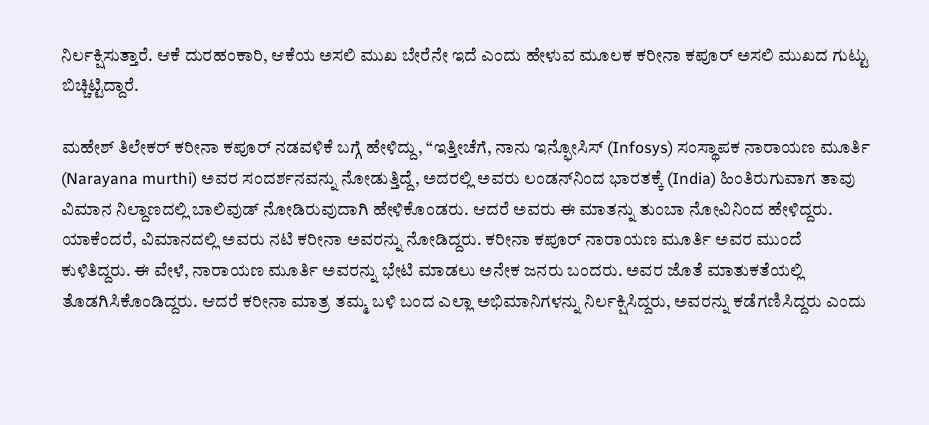ನಿರ್ಲಕ್ಷಿಸುತ್ತಾರೆ. ಆಕೆ ದುರಹಂಕಾರಿ, ಆಕೆಯ ಅಸಲಿ ಮುಖ ಬೇರೆನೇ ಇದೆ ಎಂದು ಹೇಳುವ ಮೂಲಕ ಕರೀನಾ ಕಪೂರ್ ಅಸಲಿ ಮುಖದ ಗುಟ್ಟು ಬಿಚ್ಚಿಟ್ಟಿದ್ದಾರೆ.

ಮಹೇಶ್ ತಿಲೇಕರ್ ಕರೀನಾ ಕಪೂರ್ ನಡವಳಿಕೆ ಬಗ್ಗೆ ಹೇಳಿದ್ದು, “ಇತ್ತೀಚೆಗೆ, ನಾನು ಇನ್ಫೋಸಿಸ್ (Infosys) ಸಂಸ್ಥಾಪಕ ನಾರಾಯಣ ಮೂರ್ತಿ (Narayana murthi) ಅವರ ಸಂದರ್ಶನವನ್ನು ನೋಡುತ್ತಿದ್ದೆ, ಅದರಲ್ಲಿ ಅವರು ಲಂಡನ್‌ನಿಂದ ಭಾರತಕ್ಕೆ (India) ಹಿಂತಿರುಗುವಾಗ ತಾವು ವಿಮಾನ ನಿಲ್ದಾಣದಲ್ಲಿ ಬಾಲಿವುಡ್ ನೋಡಿರುವುದಾಗಿ ಹೇಳಿಕೊಂಡರು. ಆದರೆ ಅವರು ಈ ಮಾತನ್ನು ತುಂಬಾ ನೋವಿನಿಂದ ಹೇಳಿದ್ದರು. ಯಾಕೆಂದರೆ, ವಿಮಾನದಲ್ಲಿ ಅವರು ನಟಿ ಕರೀನಾ ಅವರನ್ನು ನೋಡಿದ್ದರು. ಕರೀನಾ ಕಪೂರ್ ನಾರಾಯಣ ಮೂರ್ತಿ ಅವರ ಮುಂದೆ ಕುಳಿತಿದ್ದರು. ಈ ವೇಳೆ, ನಾರಾಯಣ ಮೂರ್ತಿ ಅವರನ್ನು ಭೇಟಿ ಮಾಡಲು ಅನೇಕ ಜನರು ಬಂದರು. ಅವರ ಜೊತೆ ಮಾತುಕತೆಯಲ್ಲಿ ತೊಡಗಿಸಿಕೊಂಡಿದ್ದರು. ಆದರೆ ಕರೀನಾ ಮಾತ್ರ ತಮ್ಮ ಬಳಿ ಬಂದ ಎಲ್ಲಾ ಅಭಿಮಾನಿಗಳನ್ನು ನಿರ್ಲಕ್ಷಿಸಿದ್ದರು, ಅವರನ್ನು ಕಡೆಗಣಿಸಿದ್ದರು ಎಂದು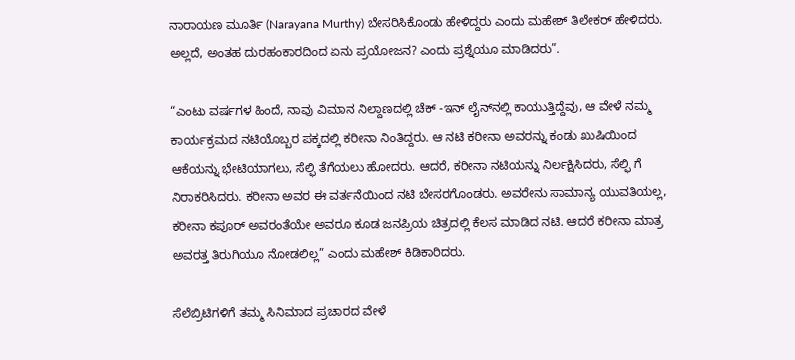ನಾರಾಯಣ ಮೂರ್ತಿ (Narayana Murthy) ಬೇಸರಿಸಿಕೊಂಡು ಹೇಳಿದ್ದರು ಎಂದು ಮಹೇಶ್ ತಿಲೇಕರ್ ಹೇಳಿದರು. ಅಲ್ಲದೆ, ಅಂತಹ ದುರಹಂಕಾರದಿಂದ ಏನು ಪ್ರಯೋಜನ? ಎಂದು ಪ್ರಶ್ನೆಯೂ ಮಾಡಿದರು”.

“ಎಂಟು ವರ್ಷಗಳ ಹಿಂದೆ, ನಾವು ವಿಮಾನ ನಿಲ್ದಾಣದಲ್ಲಿ ಚೆಕ್ -ಇನ್ ಲೈನ್‌ನಲ್ಲಿ ಕಾಯುತ್ತಿದ್ದೆವು, ಆ ವೇಳೆ ನಮ್ಮ ಕಾರ್ಯಕ್ರಮದ ನಟಿಯೊಬ್ಬರ ಪಕ್ಕದಲ್ಲಿ ಕರೀನಾ ನಿಂತಿದ್ದರು. ಆ ನಟಿ ಕರೀನಾ ಅವರನ್ನು ಕಂಡು ಖುಷಿಯಿಂದ ಆಕೆಯನ್ನು ಭೇಟಿಯಾಗಲು, ಸೆಲ್ಫಿ ತೆಗೆಯಲು ಹೋದರು. ಆದರೆ, ಕರೀನಾ ನಟಿಯನ್ನು ನಿರ್ಲಕ್ಷಿಸಿದರು, ಸೆಲ್ಫಿ ಗೆ ನಿರಾಕರಿಸಿದರು. ಕರೀನಾ ಅವರ ಈ ವರ್ತನೆಯಿಂದ ನಟಿ ಬೇಸರಗೊಂಡರು. ಅವರೇನು ಸಾಮಾನ್ಯ ಯುವತಿಯಲ್ಲ, ಕರೀನಾ ಕಪೂರ್ ಅವರಂತೆಯೇ ಅವರೂ ಕೂಡ ಜನಪ್ರಿಯ ಚಿತ್ರದಲ್ಲಿ ಕೆಲಸ ಮಾಡಿದ ನಟಿ. ಆದರೆ ಕರೀನಾ ಮಾತ್ರ ಅವರತ್ತ ತಿರುಗಿಯೂ ನೋಡಲಿಲ್ಲ” ಎಂದು ಮಹೇಶ್ ಕಿಡಿಕಾರಿದರು.

ಸೆಲೆಬ್ರಿಟಿಗಳಿಗೆ ತಮ್ಮ ಸಿನಿಮಾದ ಪ್ರಚಾರದ ವೇಳೆ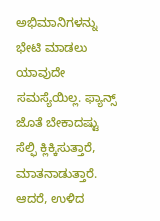ಅಭಿಮಾನಿಗಳನ್ನು ಭೇಟಿ ಮಾಡಲು ಯಾವುದೇ ಸಮಸ್ಯೆಯಿಲ್ಲ. ಫ್ಯಾನ್ಸ್ ಜೊತೆ ಬೇಕಾದಷ್ಟು ಸೆಲ್ಫಿ ಕ್ಲಿಕ್ಕಿಸುತ್ತಾರೆ, ಮಾತನಾಡುತ್ತಾರೆ.
ಆದರೆ, ಉಳಿದ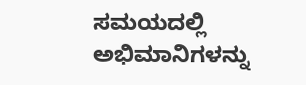ಸಮಯದಲ್ಲಿ ಅಭಿಮಾನಿಗಳನ್ನು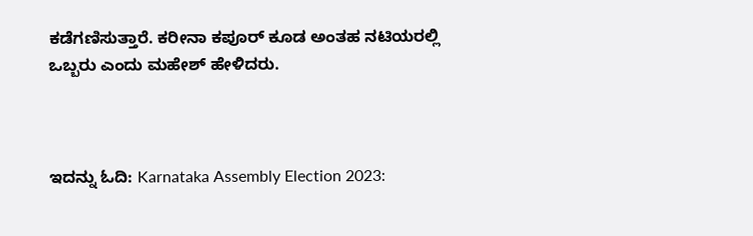ಕಡೆಗಣಿಸುತ್ತಾರೆ. ಕರೀನಾ ಕಪೂರ್ ಕೂಡ ಅಂತಹ ನಟಿಯರಲ್ಲಿ ಒಬ್ಬರು ಎಂದು ಮಹೇಶ್ ಹೇಳಿದರು.



ಇದನ್ನು ಓದಿ: Karnataka Assembly Election 2023: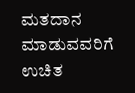ಮತದಾನ ಮಾಡುವವರಿಗೆ ಉಚಿತ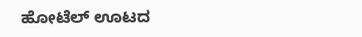ಹೋಟೆಲ್‌ ಊಟದ